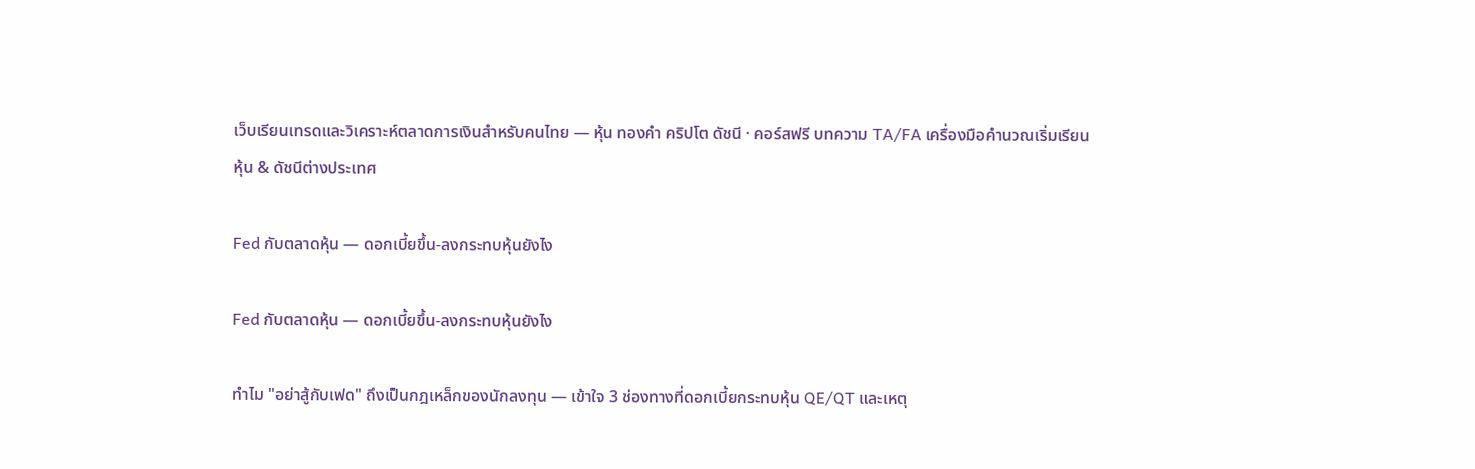เว็บเรียนเทรดและวิเคราะห์ตลาดการเงินสำหรับคนไทย — หุ้น ทองคำ คริปโต ดัชนี · คอร์สฟรี บทความ TA/FA เครื่องมือคำนวณเริ่มเรียน
หุ้น & ดัชนีต่างประเทศ

Fed กับตลาดหุ้น — ดอกเบี้ยขึ้น-ลงกระทบหุ้นยังไง

Fed กับตลาดหุ้น — ดอกเบี้ยขึ้น-ลงกระทบหุ้นยังไง

ทำไม "อย่าสู้กับเฟด" ถึงเป็นกฎเหล็กของนักลงทุน — เข้าใจ 3 ช่องทางที่ดอกเบี้ยกระทบหุ้น QE/QT และเหตุ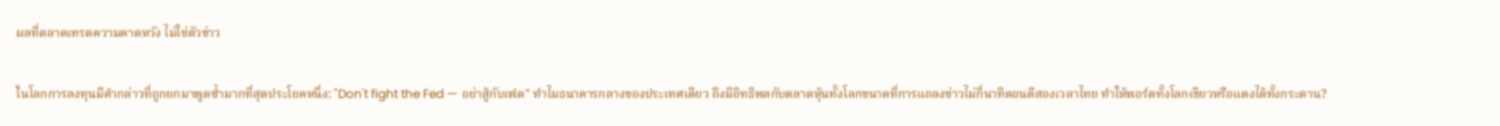ผลที่ตลาดเทรดความคาดหวัง ไม่ใช่ตัวข่าว

ในโลกการลงทุนมีคำกล่าวที่ถูกยกมาพูดซ้ำมากที่สุดประโยคหนึ่ง: "Don't fight the Fed — อย่าสู้กับเฟด" ทำไมธนาคารกลางของประเทศเดียว ถึงมีอิทธิพลกับตลาดหุ้นทั้งโลกขนาดที่การแถลงข่าวไม่กี่นาทีตอนตีสองเวลาไทย ทำให้พอร์ตทั้งโลกเขียวหรือแดงได้ทั้งกระดาน?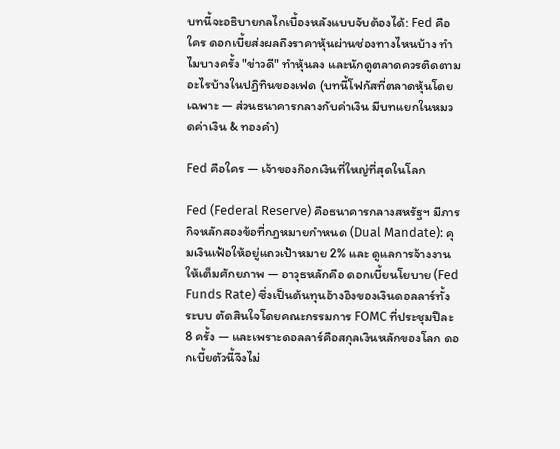บทนี้จะอธิบายกลไกเบื้องหลังแบบจับต้องได้: Fed คือใคร ดอกเบี้ยส่งผลถึงราคาหุ้นผ่านช่องทางไหนบ้าง ทำไมบางครั้ง "ข่าวดี" ทำหุ้นลง และนักดูตลาดควรติดตามอะไรบ้างในปฏิทินของเฟด (บทนี้โฟกัสที่ตลาดหุ้นโดยเฉพาะ — ส่วนธนาคารกลางกับค่าเงิน มีบทแยกในหมวดค่าเงิน & ทองคำ)

Fed คือใคร — เจ้าของก๊อกเงินที่ใหญ่ที่สุดในโลก

Fed (Federal Reserve) คือธนาคารกลางสหรัฐฯ มีภารกิจหลักสองข้อที่กฎหมายกำหนด (Dual Mandate): คุมเงินเฟ้อให้อยู่แถวเป้าหมาย 2% และ ดูแลการจ้างงานให้เต็มศักยภาพ — อาวุธหลักคือ ดอกเบี้ยนโยบาย (Fed Funds Rate) ซึ่งเป็นต้นทุนอ้างอิงของเงินดอลลาร์ทั้งระบบ ตัดสินใจโดยคณะกรรมการ FOMC ที่ประชุมปีละ 8 ครั้ง — และเพราะดอลลาร์คือสกุลเงินหลักของโลก ดอกเบี้ยตัวนี้จึงไม่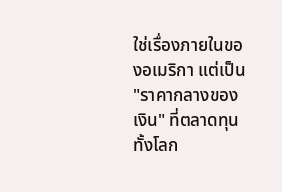ใช่เรื่องภายในของอเมริกา แต่เป็น "ราคากลางของเงิน" ที่ตลาดทุนทั้งโลก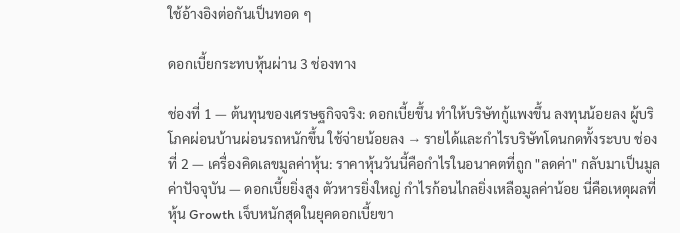ใช้อ้างอิงต่อกันเป็นทอด ๆ

ดอกเบี้ยกระทบหุ้นผ่าน 3 ช่องทาง

ช่องที่ 1 — ต้นทุนของเศรษฐกิจจริง: ดอกเบี้ยขึ้น ทำให้บริษัทกู้แพงขึ้น ลงทุนน้อยลง ผู้บริโภคผ่อนบ้านผ่อนรถหนักขึ้น ใช้จ่ายน้อยลง → รายได้และกำไรบริษัทโดนกดทั้งระบบ ช่องที่ 2 — เครื่องคิดเลขมูลค่าหุ้น: ราคาหุ้นวันนี้คือกำไรในอนาคตที่ถูก "ลดค่า" กลับมาเป็นมูลค่าปัจจุบัน — ดอกเบี้ยยิ่งสูง ตัวหารยิ่งใหญ่ กำไรก้อนไกลยิ่งเหลือมูลค่าน้อย นี่คือเหตุผลที่หุ้น Growth เจ็บหนักสุดในยุคดอกเบี้ยขา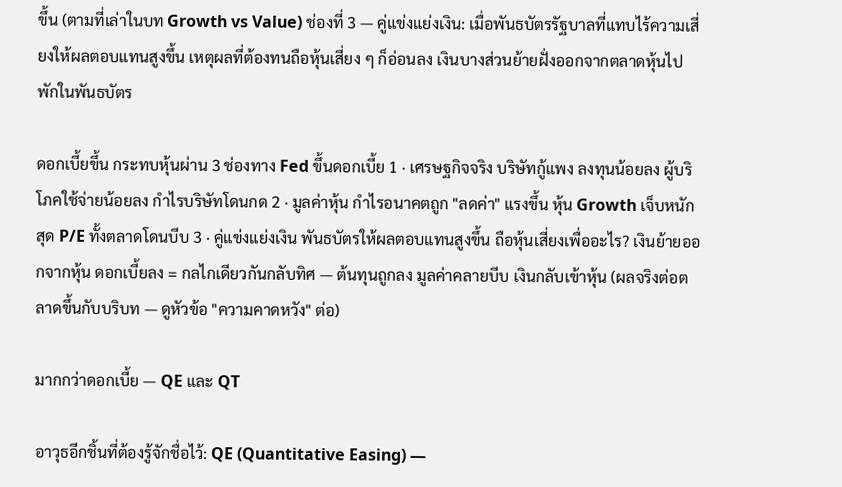ขึ้น (ตามที่เล่าในบท Growth vs Value) ช่องที่ 3 — คู่แข่งแย่งเงิน: เมื่อพันธบัตรรัฐบาลที่แทบไร้ความเสี่ยงให้ผลตอบแทนสูงขึ้น เหตุผลที่ต้องทนถือหุ้นเสี่ยง ๆ ก็อ่อนลง เงินบางส่วนย้ายฝั่งออกจากตลาดหุ้นไปพักในพันธบัตร

ดอกเบี้ยขึ้น กระทบหุ้นผ่าน 3 ช่องทาง Fed ขึ้นดอกเบี้ย 1 · เศรษฐกิจจริง บริษัทกู้แพง ลงทุนน้อยลง ผู้บริโภคใช้จ่ายน้อยลง กำไรบริษัทโดนกด 2 · มูลค่าหุ้น กำไรอนาคตถูก "ลดค่า" แรงขึ้น หุ้น Growth เจ็บหนักสุด P/E ทั้งตลาดโดนบีบ 3 · คู่แข่งแย่งเงิน พันธบัตรให้ผลตอบแทนสูงขึ้น ถือหุ้นเสี่ยงเพื่ออะไร? เงินย้ายออกจากหุ้น ดอกเบี้ยลง = กลไกเดียวกันกลับทิศ — ต้นทุนถูกลง มูลค่าคลายบีบ เงินกลับเข้าหุ้น (ผลจริงต่อตลาดขึ้นกับบริบท — ดูหัวข้อ "ความคาดหวัง" ต่อ)

มากกว่าดอกเบี้ย — QE และ QT

อาวุธอีกชิ้นที่ต้องรู้จักชื่อไว้: QE (Quantitative Easing) —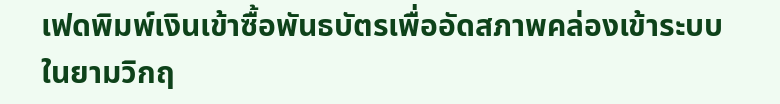เฟดพิมพ์เงินเข้าซื้อพันธบัตรเพื่ออัดสภาพคล่องเข้าระบบในยามวิกฤ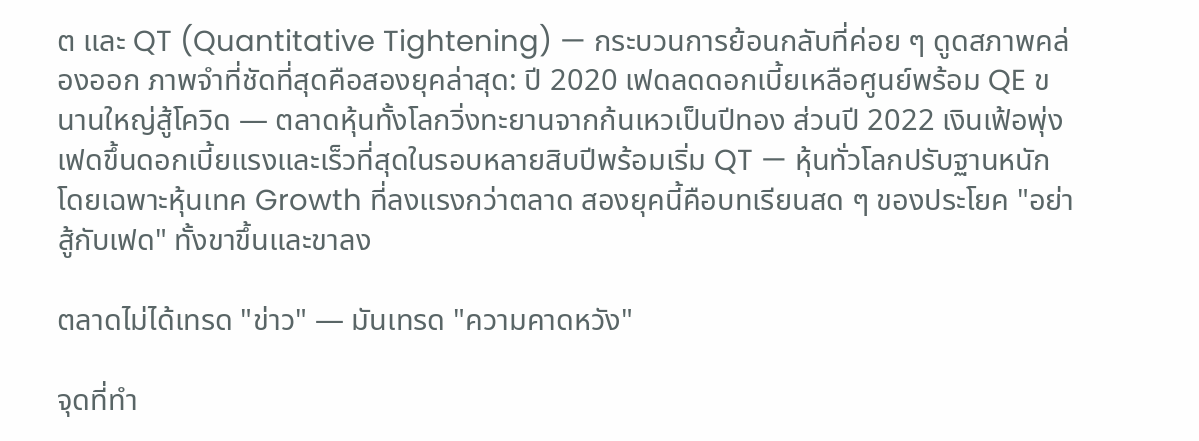ต และ QT (Quantitative Tightening) — กระบวนการย้อนกลับที่ค่อย ๆ ดูดสภาพคล่องออก ภาพจำที่ชัดที่สุดคือสองยุคล่าสุด: ปี 2020 เฟดลดดอกเบี้ยเหลือศูนย์พร้อม QE ขนานใหญ่สู้โควิด — ตลาดหุ้นทั้งโลกวิ่งทะยานจากก้นเหวเป็นปีทอง ส่วนปี 2022 เงินเฟ้อพุ่ง เฟดขึ้นดอกเบี้ยแรงและเร็วที่สุดในรอบหลายสิบปีพร้อมเริ่ม QT — หุ้นทั่วโลกปรับฐานหนัก โดยเฉพาะหุ้นเทค Growth ที่ลงแรงกว่าตลาด สองยุคนี้คือบทเรียนสด ๆ ของประโยค "อย่าสู้กับเฟด" ทั้งขาขึ้นและขาลง

ตลาดไม่ได้เทรด "ข่าว" — มันเทรด "ความคาดหวัง"

จุดที่ทำ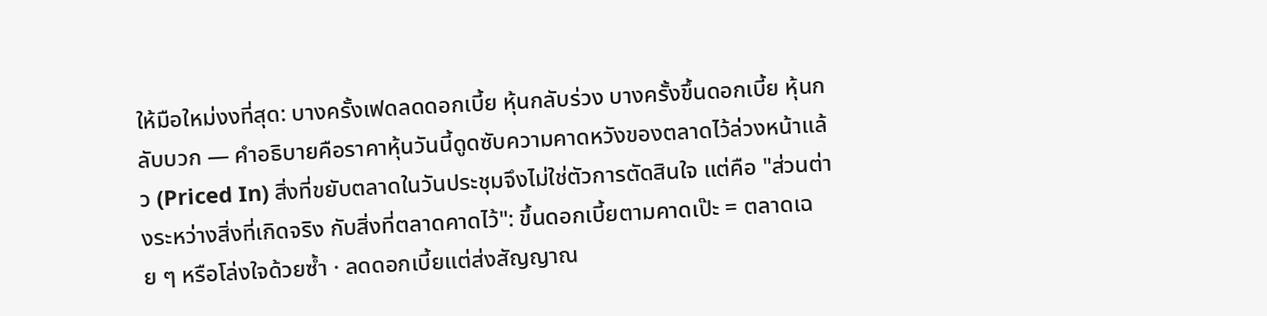ให้มือใหม่งงที่สุด: บางครั้งเฟดลดดอกเบี้ย หุ้นกลับร่วง บางครั้งขึ้นดอกเบี้ย หุ้นกลับบวก — คำอธิบายคือราคาหุ้นวันนี้ดูดซับความคาดหวังของตลาดไว้ล่วงหน้าแล้ว (Priced In) สิ่งที่ขยับตลาดในวันประชุมจึงไม่ใช่ตัวการตัดสินใจ แต่คือ "ส่วนต่างระหว่างสิ่งที่เกิดจริง กับสิ่งที่ตลาดคาดไว้": ขึ้นดอกเบี้ยตามคาดเป๊ะ = ตลาดเฉย ๆ หรือโล่งใจด้วยซ้ำ · ลดดอกเบี้ยแต่ส่งสัญญาณ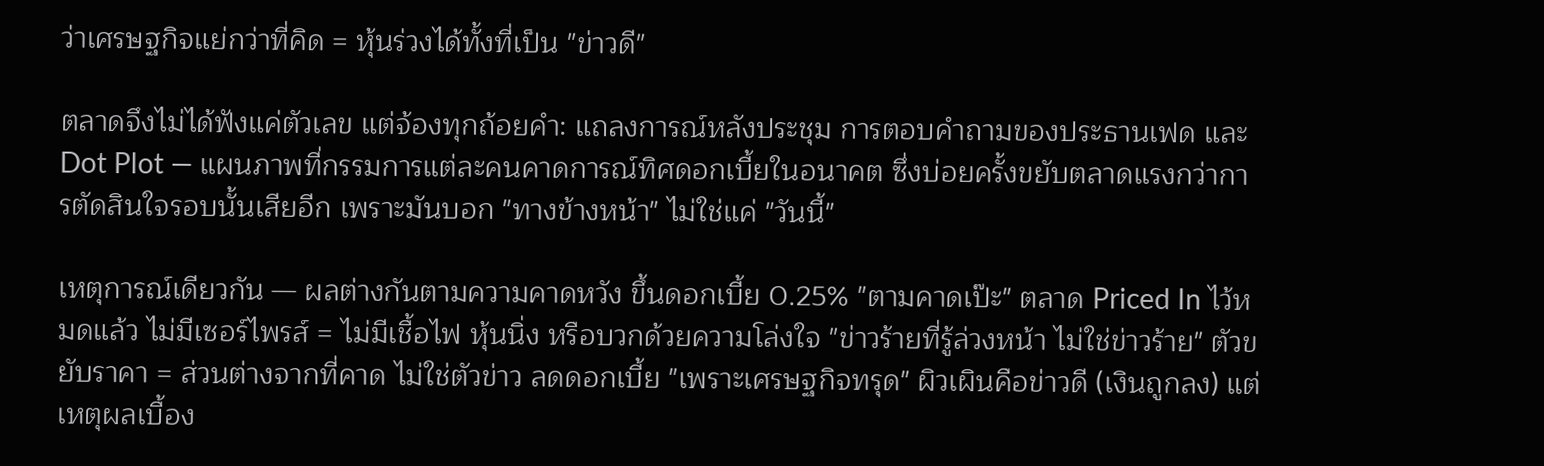ว่าเศรษฐกิจแย่กว่าที่คิด = หุ้นร่วงได้ทั้งที่เป็น "ข่าวดี"

ตลาดจึงไม่ได้ฟังแค่ตัวเลข แต่จ้องทุกถ้อยคำ: แถลงการณ์หลังประชุม การตอบคำถามของประธานเฟด และ Dot Plot — แผนภาพที่กรรมการแต่ละคนคาดการณ์ทิศดอกเบี้ยในอนาคต ซึ่งบ่อยครั้งขยับตลาดแรงกว่าการตัดสินใจรอบนั้นเสียอีก เพราะมันบอก "ทางข้างหน้า" ไม่ใช่แค่ "วันนี้"

เหตุการณ์เดียวกัน — ผลต่างกันตามความคาดหวัง ขึ้นดอกเบี้ย 0.25% "ตามคาดเป๊ะ" ตลาด Priced In ไว้หมดแล้ว ไม่มีเซอร์ไพรส์ = ไม่มีเชื้อไฟ หุ้นนิ่ง หรือบวกด้วยความโล่งใจ "ข่าวร้ายที่รู้ล่วงหน้า ไม่ใช่ข่าวร้าย" ตัวขยับราคา = ส่วนต่างจากที่คาด ไม่ใช่ตัวข่าว ลดดอกเบี้ย "เพราะเศรษฐกิจทรุด" ผิวเผินคือข่าวดี (เงินถูกลง) แต่เหตุผลเบื้อง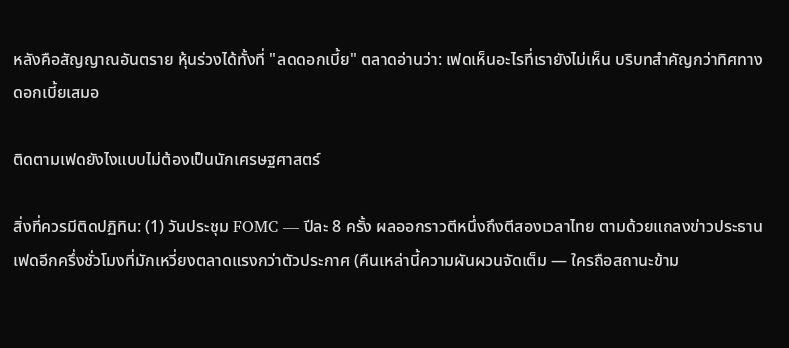หลังคือสัญญาณอันตราย หุ้นร่วงได้ทั้งที่ "ลดดอกเบี้ย" ตลาดอ่านว่า: เฟดเห็นอะไรที่เรายังไม่เห็น บริบทสำคัญกว่าทิศทางดอกเบี้ยเสมอ

ติดตามเฟดยังไงแบบไม่ต้องเป็นนักเศรษฐศาสตร์

สิ่งที่ควรมีติดปฏิทิน: (1) วันประชุม FOMC — ปีละ 8 ครั้ง ผลออกราวตีหนึ่งถึงตีสองเวลาไทย ตามด้วยแถลงข่าวประธานเฟดอีกครึ่งชั่วโมงที่มักเหวี่ยงตลาดแรงกว่าตัวประกาศ (คืนเหล่านี้ความผันผวนจัดเต็ม — ใครถือสถานะข้าม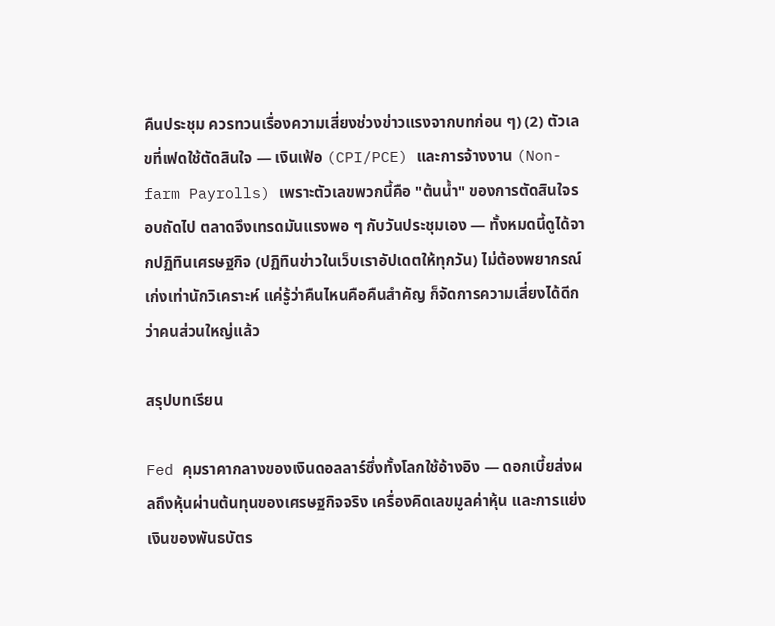คืนประชุม ควรทวนเรื่องความเสี่ยงช่วงข่าวแรงจากบทก่อน ๆ) (2) ตัวเลขที่เฟดใช้ตัดสินใจ — เงินเฟ้อ (CPI/PCE) และการจ้างงาน (Non-farm Payrolls) เพราะตัวเลขพวกนี้คือ "ต้นน้ำ" ของการตัดสินใจรอบถัดไป ตลาดจึงเทรดมันแรงพอ ๆ กับวันประชุมเอง — ทั้งหมดนี้ดูได้จากปฏิทินเศรษฐกิจ (ปฏิทินข่าวในเว็บเราอัปเดตให้ทุกวัน) ไม่ต้องพยากรณ์เก่งเท่านักวิเคราะห์ แค่รู้ว่าคืนไหนคือคืนสำคัญ ก็จัดการความเสี่ยงได้ดีกว่าคนส่วนใหญ่แล้ว

สรุปบทเรียน

Fed คุมราคากลางของเงินดอลลาร์ซึ่งทั้งโลกใช้อ้างอิง — ดอกเบี้ยส่งผลถึงหุ้นผ่านต้นทุนของเศรษฐกิจจริง เครื่องคิดเลขมูลค่าหุ้น และการแย่งเงินของพันธบัตร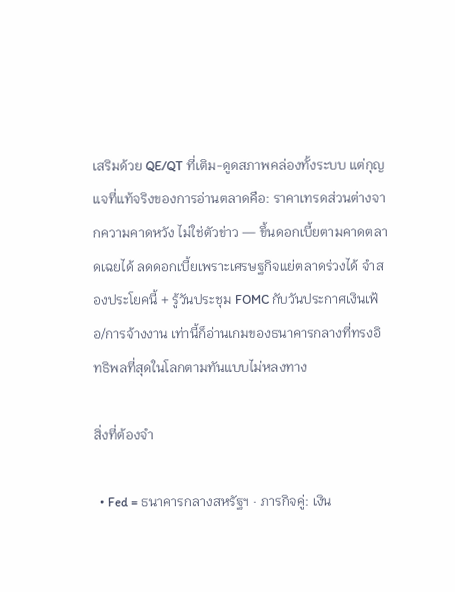เสริมด้วย QE/QT ที่เติม-ดูดสภาพคล่องทั้งระบบ แต่กุญแจที่แท้จริงของการอ่านตลาดคือ: ราคาเทรดส่วนต่างจากความคาดหวัง ไม่ใช่ตัวข่าว — ขึ้นดอกเบี้ยตามคาดตลาดเฉยได้ ลดดอกเบี้ยเพราะเศรษฐกิจแย่ตลาดร่วงได้ จำสองประโยคนี้ + รู้วันประชุม FOMC กับวันประกาศเงินเฟ้อ/การจ้างงาน เท่านี้ก็อ่านเกมของธนาคารกลางที่ทรงอิทธิพลที่สุดในโลกตามทันแบบไม่หลงทาง

สิ่งที่ต้องจำ

  • Fed = ธนาคารกลางสหรัฐฯ · ภารกิจคู่: เงิน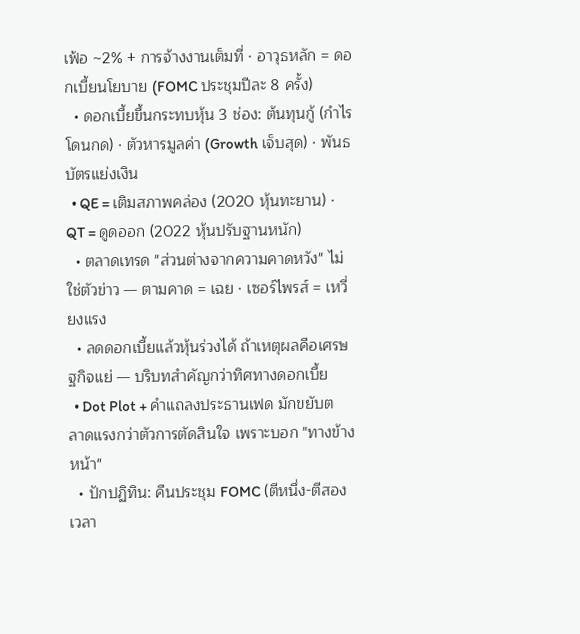เฟ้อ ~2% + การจ้างงานเต็มที่ · อาวุธหลัก = ดอกเบี้ยนโยบาย (FOMC ประชุมปีละ 8 ครั้ง)
  • ดอกเบี้ยขึ้นกระทบหุ้น 3 ช่อง: ต้นทุนกู้ (กำไรโดนกด) · ตัวหารมูลค่า (Growth เจ็บสุด) · พันธบัตรแย่งเงิน
  • QE = เติมสภาพคล่อง (2020 หุ้นทะยาน) · QT = ดูดออก (2022 หุ้นปรับฐานหนัก)
  • ตลาดเทรด "ส่วนต่างจากความคาดหวัง" ไม่ใช่ตัวข่าว — ตามคาด = เฉย · เซอร์ไพรส์ = เหวี่ยงแรง
  • ลดดอกเบี้ยแล้วหุ้นร่วงได้ ถ้าเหตุผลคือเศรษฐกิจแย่ — บริบทสำคัญกว่าทิศทางดอกเบี้ย
  • Dot Plot + คำแถลงประธานเฟด มักขยับตลาดแรงกว่าตัวการตัดสินใจ เพราะบอก "ทางข้างหน้า"
  • ปักปฏิทิน: คืนประชุม FOMC (ตีหนึ่ง-ตีสองเวลา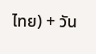ไทย) + วัน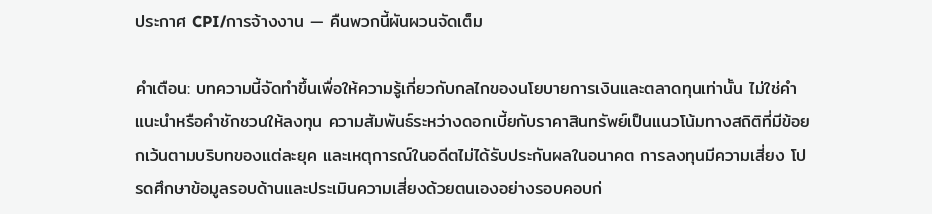ประกาศ CPI/การจ้างงาน — คืนพวกนี้ผันผวนจัดเต็ม

คำเตือน: บทความนี้จัดทำขึ้นเพื่อให้ความรู้เกี่ยวกับกลไกของนโยบายการเงินและตลาดทุนเท่านั้น ไม่ใช่คำแนะนำหรือคำชักชวนให้ลงทุน ความสัมพันธ์ระหว่างดอกเบี้ยกับราคาสินทรัพย์เป็นแนวโน้มทางสถิติที่มีข้อยกเว้นตามบริบทของแต่ละยุค และเหตุการณ์ในอดีตไม่ได้รับประกันผลในอนาคต การลงทุนมีความเสี่ยง โปรดศึกษาข้อมูลรอบด้านและประเมินความเสี่ยงด้วยตนเองอย่างรอบคอบก่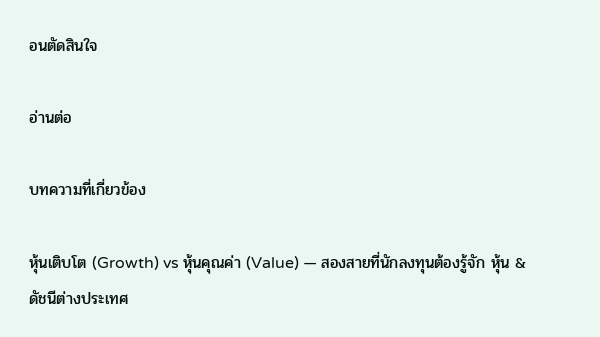อนตัดสินใจ

อ่านต่อ

บทความที่เกี่ยวข้อง

หุ้นเติบโต (Growth) vs หุ้นคุณค่า (Value) — สองสายที่นักลงทุนต้องรู้จัก หุ้น & ดัชนีต่างประเทศ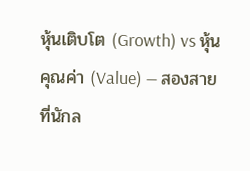หุ้นเติบโต (Growth) vs หุ้นคุณค่า (Value) — สองสายที่นักล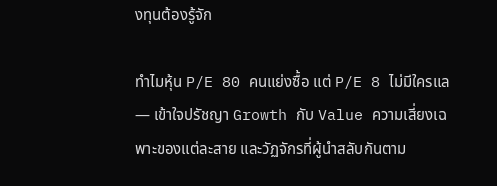งทุนต้องรู้จัก

ทำไมหุ้น P/E 80 คนแย่งซื้อ แต่ P/E 8 ไม่มีใครแล — เข้าใจปรัชญา Growth กับ Value ความเสี่ยงเฉพาะของแต่ละสาย และวัฏจักรที่ผู้นำสลับกันตาม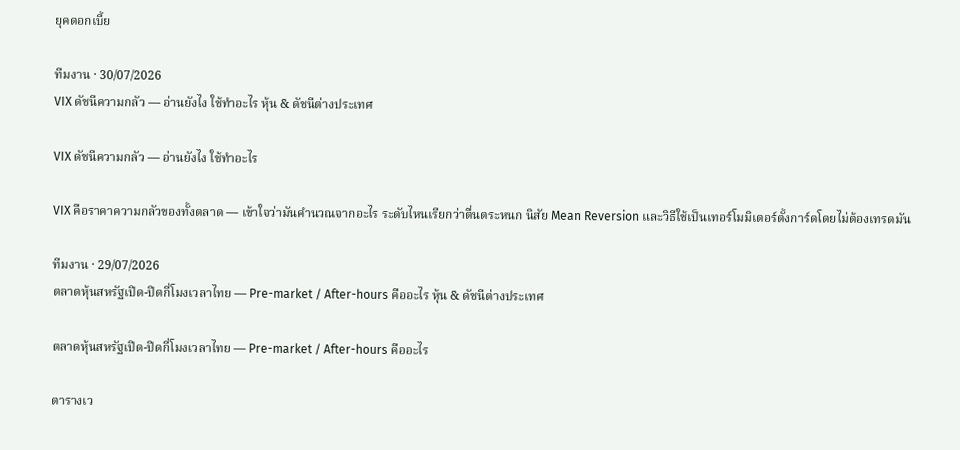ยุคดอกเบี้ย

ทีมงาน · 30/07/2026
VIX ดัชนีความกลัว — อ่านยังไง ใช้ทำอะไร หุ้น & ดัชนีต่างประเทศ

VIX ดัชนีความกลัว — อ่านยังไง ใช้ทำอะไร

VIX คือราคาความกลัวของทั้งตลาด — เข้าใจว่ามันคำนวณจากอะไร ระดับไหนเรียกว่าตื่นตระหนก นิสัย Mean Reversion และวิธีใช้เป็นเทอร์โมมิเตอร์ตั้งการ์ดโดยไม่ต้องเทรดมัน

ทีมงาน · 29/07/2026
ตลาดหุ้นสหรัฐเปิด-ปิดกี่โมงเวลาไทย — Pre-market / After-hours คืออะไร หุ้น & ดัชนีต่างประเทศ

ตลาดหุ้นสหรัฐเปิด-ปิดกี่โมงเวลาไทย — Pre-market / After-hours คืออะไร

ตารางเว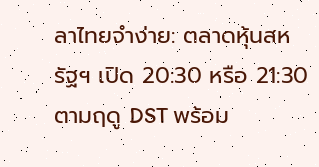ลาไทยจำง่าย: ตลาดหุ้นสหรัฐฯ เปิด 20:30 หรือ 21:30 ตามฤดู DST พร้อม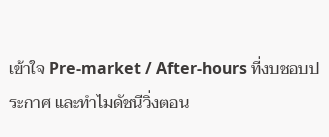เข้าใจ Pre-market / After-hours ที่งบชอบประกาศ และทำไมดัชนีวิ่งตอน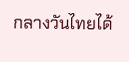กลางวันไทยได้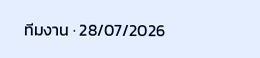ทีมงาน · 28/07/2026